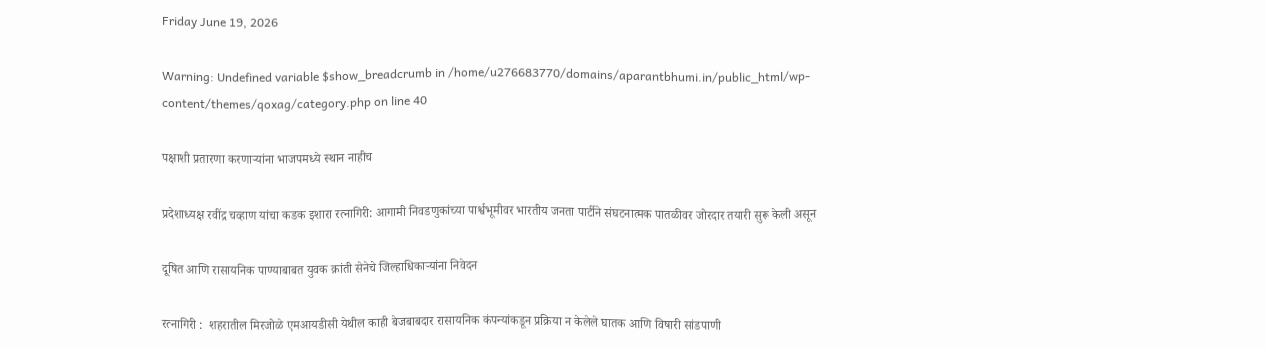Friday June 19, 2026

Warning: Undefined variable $show_breadcrumb in /home/u276683770/domains/aparantbhumi.in/public_html/wp-content/themes/qoxag/category.php on line 40

पक्षाशी प्रतारणा करणाऱ्यांना भाजपमध्ये स्थान नाहीच

प्रदेशाध्यक्ष रवींद्र चव्हाण यांचा कडक इशारा रत्नागिरी: आगामी निवडणुकांच्या पार्श्वभूमीवर भारतीय जनता पार्टीने संघटनात्मक पातळीवर जोरदार तयारी सुरू केली असून

दूषित आणि रासायनिक पाण्याबाबत युवक क्रांती सेनेचे जिल्हाधिकाऱ्यांना निवेदन

रत्नागिरी :  शहरातील मिरजोळे एमआयडीसी येथील काही बेजबाबदार रासायनिक कंपन्यांकडून प्रक्रिया न केलेले घातक आणि विषारी सांडपाणी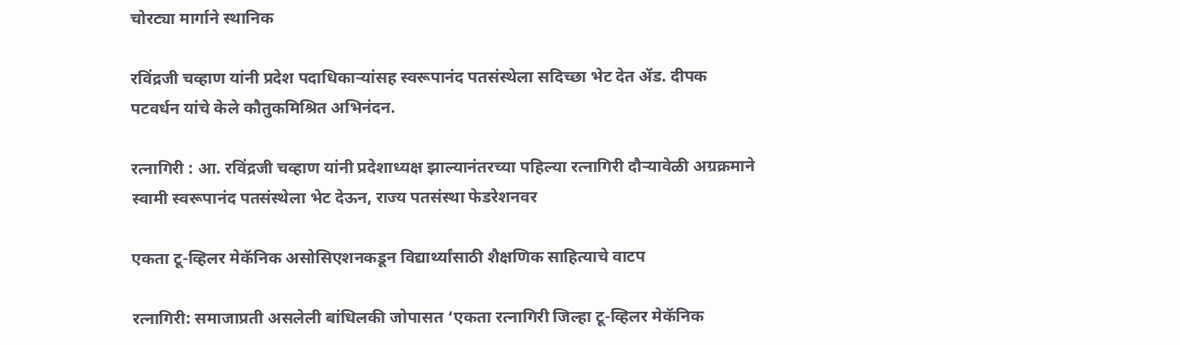चोरट्या मार्गाने स्थानिक

रविंद्रजी चव्हाण यांनी प्रदेश पदाधिकाऱ्यांसह स्वरूपानंद पतसंस्थेला सदिच्छा भेट देत ॲड. दीपक पटवर्धन यांचे केले कौतुकमिश्रित अभिनंदन.

रत्नागिरी : आ. रविंद्रजी चव्हाण यांनी प्रदेशाध्यक्ष झाल्यानंतरच्या पहिल्या रत्नागिरी दौऱ्यावेळी अग्रक्रमाने स्वामी स्वरूपानंद पतसंस्थेला भेट देऊन, राज्य पतसंस्था फेडरेशनवर

एकता टू-व्हिलर मेकॅनिक असोसिएशनकडून विद्यार्थ्यांसाठी शैक्षणिक साहित्याचे वाटप

रत्नागिरी: समाजाप्रती असलेली बांधिलकी जोपासत ‘एकता रत्नागिरी जिल्हा टू-व्हिलर मेकॅनिक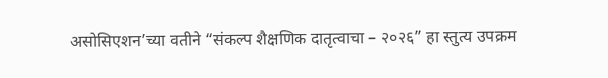असोसिएशन’च्या वतीने “संकल्प शैक्षणिक दातृत्वाचा – २०२६” हा स्तुत्य उपक्रम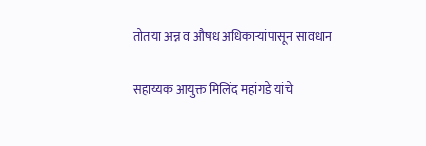तोतया अन्न व औषध अधिकाऱ्यांपासून सावधान

सहाय्यक आयुक्त मिलिंद महांगडे यांचे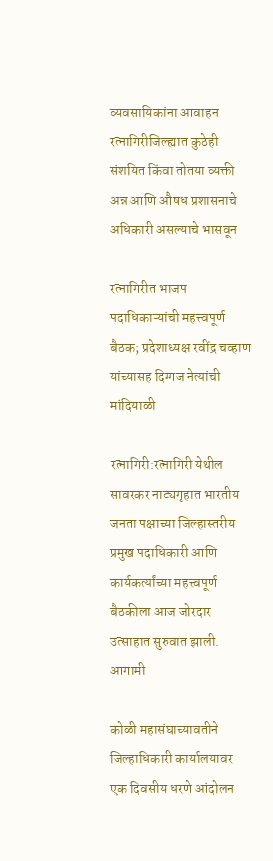व्यवसायिकांना आवाहन रत्नागिरीजिल्ह्यात कुठेही संशयित किंवा तोतया व्यक्ती अन्न आणि औषध प्रशासनाचे अधिकारी असल्याचे भासवून

रत्नागिरीत भाजप पदाधिकाऱ्यांची महत्त्वपूर्ण बैठक; प्रदेशाध्यक्ष रवींद्र चव्हाण यांच्यासह दिग्गज नेत्यांची मांदियाळी

रत्नागिरी:रत्नागिरी येथील सावरकर नाट्यगृहात भारतीय जनता पक्षाच्या जिल्हास्तरीय प्रमुख पदाधिकारी आणि कार्यकर्त्यांच्या महत्त्वपूर्ण बैठकीला आज जोरदार उत्साहात सुरुवात झाली. आगामी

कोळी महासंघाच्यावतीने जिल्हाधिकारी कार्यालयावर एक दिवसीय धरणे आंदोलन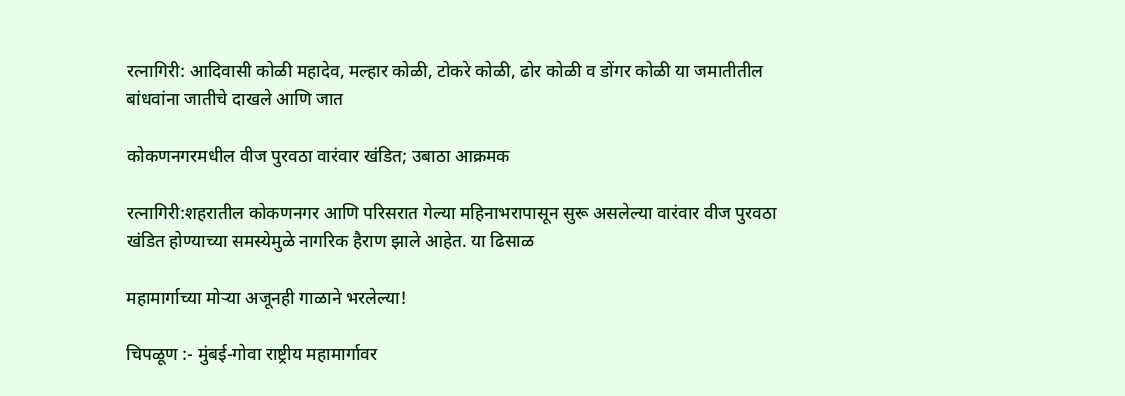रत्नागिरी: आदिवासी कोळी महादेव, मल्हार कोळी, टोकरे कोळी, ढोर कोळी व डोंगर कोळी या जमातीतील बांधवांना जातीचे दाखले आणि जात

कोकणनगरमधील वीज पुरवठा वारंवार खंडित; उबाठा आक्रमक

रत्नागिरी:शहरातील कोकणनगर आणि परिसरात गेल्या महिनाभरापासून सुरू असलेल्या वारंवार वीज पुरवठा खंडित होण्याच्या समस्येमुळे नागरिक हैराण झाले आहेत. या ढिसाळ

महामार्गाच्या मोऱ्या अजूनही गाळाने भरलेल्या!

चिपळूण :- मुंबई-गोवा राष्ट्रीय महामार्गावर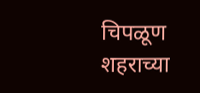चिपळूण शहराच्या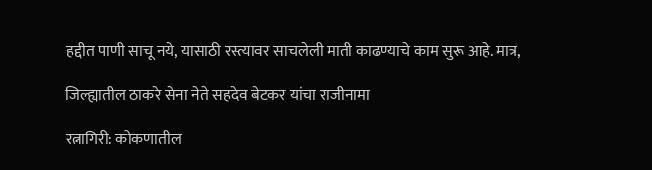हद्दीत पाणी साचू नये, यासाठी रस्त्यावर साचलेली माती काढण्याचे काम सुरू आहे. मात्र,

जिल्ह्यातील ठाकरे सेना नेते सहदेव बेटकर यांचा राजीनामा

रत्नागिरी: कोकणातील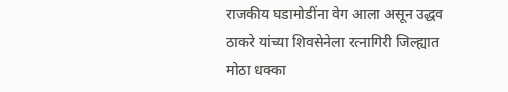राजकीय घडामोडींना वेग आला असून उद्धव ठाकरे यांच्या शिवसेनेला रत्नागिरी जिल्ह्यात मोठा धक्का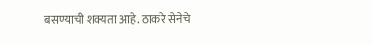बसण्याची शक्यता आहे. ठाकरे सेनेचे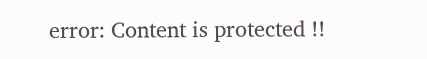error: Content is protected !!